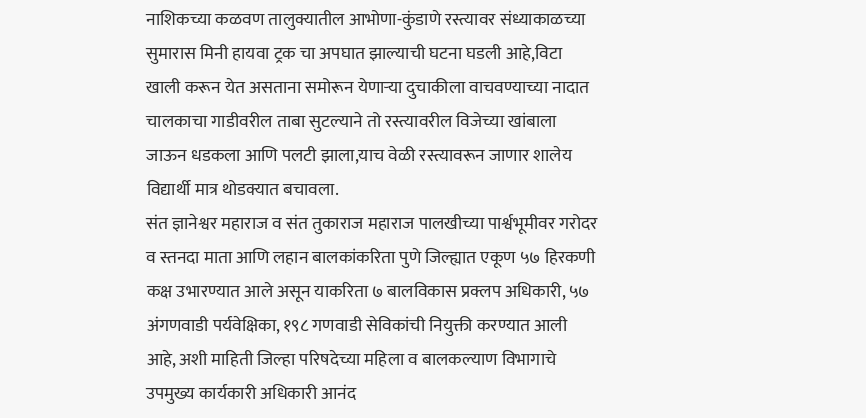नाशिकच्या कळवण तालुक्यातील आभोणा-कुंडाणे रस्त्यावर संध्याकाळच्या सुमारास मिनी हायवा ट्रक चा अपघात झाल्याची घटना घडली आहे,विटा खाली करून येत असताना समोरून येणाऱ्या दुचाकीला वाचवण्याच्या नादात चालकाचा गाडीवरील ताबा सुटल्याने तो रस्त्यावरील विजेच्या खांबाला जाऊन धडकला आणि पलटी झाला,याच वेळी रस्त्यावरून जाणार शालेय विद्यार्थी मात्र थोडक्यात बचावला.
संत ज्ञानेश्वर महाराज व संत तुकाराज महाराज पालखीच्या पार्श्वभूमीवर गरोदर व स्तनदा माता आणि लहान बालकांकरिता पुणे जिल्ह्यात एकूण ५७ हिरकणी कक्ष उभारण्यात आले असून याकरिता ७ बालविकास प्रक्लप अधिकारी, ५७ अंगणवाडी पर्यवेक्षिका, १९८ गणवाडी सेविकांची नियुक्ती करण्यात आली आहे, अशी माहिती जिल्हा परिषदेच्या महिला व बालकल्याण विभागाचे उपमुख्य कार्यकारी अधिकारी आनंद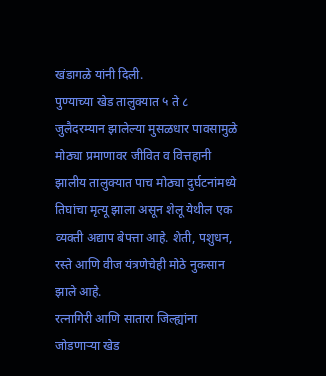खंडागळे यांनी दिली.
पुण्याच्या खेड तालुक्यात ५ ते ८ जुलैदरम्यान झालेल्या मुसळधार पावसामुळे मोठ्या प्रमाणावर जीवित व वित्तहानी झालीय तालुक्यात पाच मोठ्या दुर्घटनांमध्ये तिघांचा मृत्यू झाला असून शेलू येथील एक व्यक्ती अद्याप बेपत्ता आहे. शेती, पशुधन, रस्ते आणि वीज यंत्रणेचेही मोठे नुकसान झाले आहे.
रत्नागिरी आणि सातारा जिल्ह्यांना जोडणाऱ्या खेड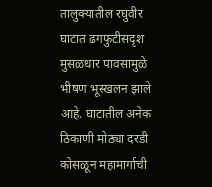तालुक्यातील रघुवीर घाटात ढगफुटीसदृश मुसळधार पावसामुळे भीषण भूस्खलन झाले आहे. घाटातील अनेक ठिकाणी मोठ्या दरडी कोसळून महामार्गाची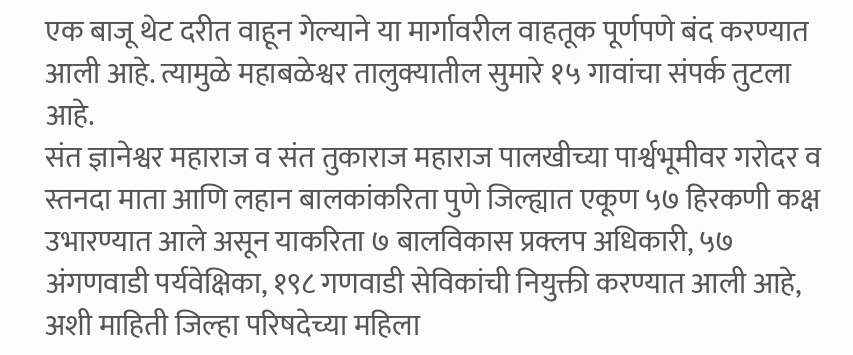एक बाजू थेट दरीत वाहून गेल्याने या मार्गावरील वाहतूक पूर्णपणे बंद करण्यात आली आहे. त्यामुळे महाबळेश्वर तालुक्यातील सुमारे १५ गावांचा संपर्क तुटला आहे.
संत ज्ञानेश्वर महाराज व संत तुकाराज महाराज पालखीच्या पार्श्वभूमीवर गरोदर व स्तनदा माता आणि लहान बालकांकरिता पुणे जिल्ह्यात एकूण ५७ हिरकणी कक्ष उभारण्यात आले असून याकरिता ७ बालविकास प्रक्लप अधिकारी, ५७ अंगणवाडी पर्यवेक्षिका, १९८ गणवाडी सेविकांची नियुक्ती करण्यात आली आहे, अशी माहिती जिल्हा परिषदेच्या महिला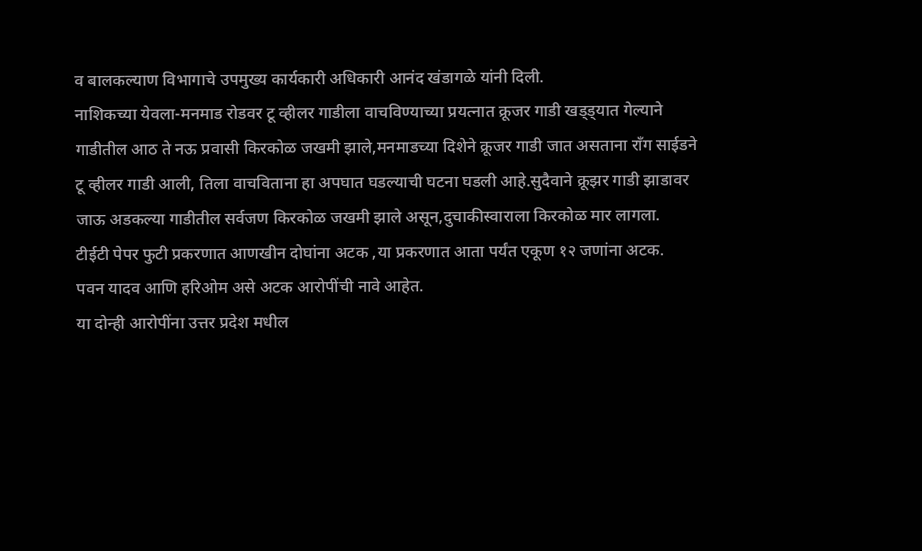व बालकल्याण विभागाचे उपमुख्य कार्यकारी अधिकारी आनंद खंडागळे यांनी दिली.
नाशिकच्या येवला-मनमाड रोडवर टू व्हीलर गाडीला वाचविण्याच्या प्रयत्नात क्रूजर गाडी खड्ड्यात गेल्याने गाडीतील आठ ते नऊ प्रवासी किरकोळ जखमी झाले,मनमाडच्या दिशेने क्रूजर गाडी जात असताना रॉंग साईडने टू व्हीलर गाडी आली, तिला वाचविताना हा अपघात घडल्याची घटना घडली आहे.सुदैवाने क्रूझर गाडी झाडावर जाऊ अडकल्या गाडीतील सर्वजण किरकोळ जखमी झाले असून,दुचाकीस्वाराला किरकोळ मार लागला.
टीईटी पेपर फुटी प्रकरणात आणखीन दोघांना अटक ,या प्रकरणात आता पर्यंत एकूण १२ जणांना अटक.
पवन यादव आणि हरिओम असे अटक आरोपींची नावे आहेत.
या दोन्ही आरोपींना उत्तर प्रदेश मधील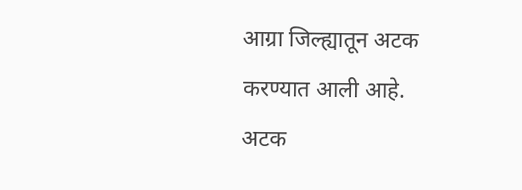आग्रा जिल्ह्यातून अटक करण्यात आली आहे.
अटक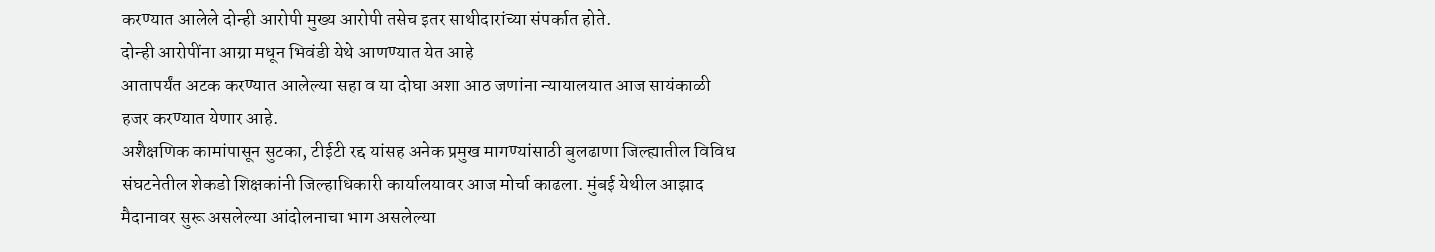करण्यात आलेले दोन्ही आरोपी मुख्य आरोपी तसेच इतर साथीदारांच्या संपर्कात होते.
दोन्ही आरोपींना आग्रा मधून भिवंडी येथे आणण्यात येत आहे
आतापर्यंत अटक करण्यात आलेल्या सहा व या दोघा अशा आठ जणांना न्यायालयात आज सायंकाळी हजर करण्यात येणार आहे.
अशैक्षणिक कामांपासून सुटका, टीईटी रद्द यांसह अनेक प्रमुख मागण्यांसाठी बुलढाणा जिल्ह्यातील विविध संघटनेतील शेकडो शिक्षकांनी जिल्हाधिकारी कार्यालयावर आज मोर्चा काढला. मुंबई येथील आझाद मैदानावर सुरू असलेल्या आंदोलनाचा भाग असलेल्या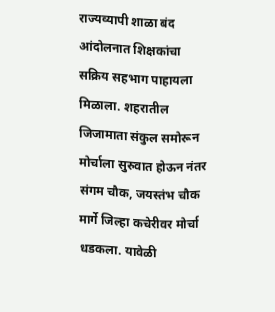राज्यव्यापी शाळा बंद आंदोलनात शिक्षकांचा सक्रिय सहभाग पाहायला मिळाला. शहरातील जिजामाता संकुल समोरून मोर्चाला सुरुवात होऊन नंतर संगम चौक, जयस्तंभ चौक मार्गे जिल्हा कचेरीवर मोर्चा धडकला. यावेळी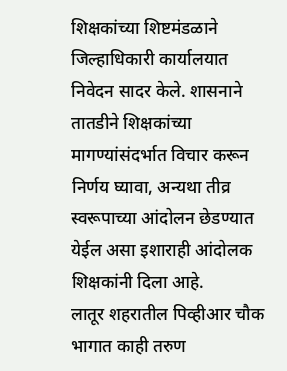शिक्षकांच्या शिष्टमंडळाने जिल्हाधिकारी कार्यालयात निवेदन सादर केले. शासनाने तातडीने शिक्षकांच्या मागण्यांसंदर्भात विचार करून निर्णय घ्यावा, अन्यथा तीव्र स्वरूपाच्या आंदोलन छेडण्यात येईल असा इशाराही आंदोलक शिक्षकांनी दिला आहे.
लातूर शहरातील पिव्हीआर चौक भागात काही तरुण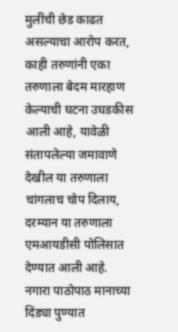मुलींची छेड काढत असल्याचा आरोप करत, काही तरुणांनी एका तरुणाला बेदम मारहाण केल्याची घटना उघडकीस आली आहे, यावेळी संतापलेल्या जमावाणे देखील या तरुणाला चांगलाच चोप दिलाय, दरम्यान या तरुणाला एमआयडीसी पोलिसात देण्यात आली आहे.
नगारा पाठोपाठ मानाच्या दिंड्या पुण्यात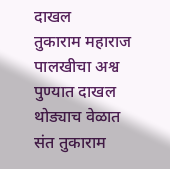दाखल
तुकाराम महाराज पालखीचा अश्व पुण्यात दाखल
थोड्याच वेळात संत तुकाराम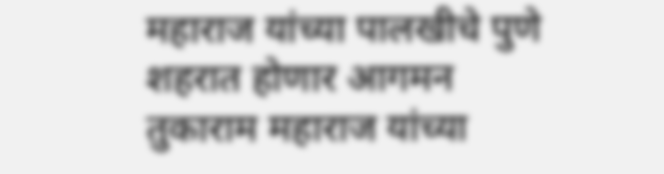महाराज यांच्या पालखीचे पुणे शहरात होणार आगमन
तुकाराम महाराज यांच्या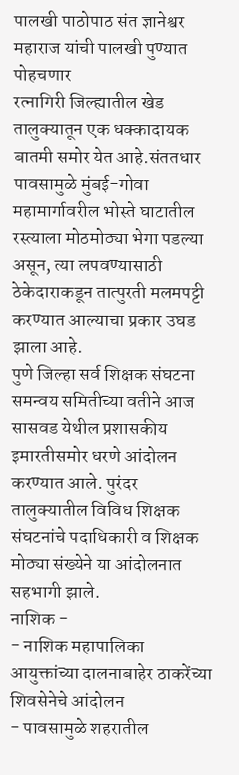पालखी पाठोपाठ संत ज्ञानेश्वर महाराज यांची पालखी पुण्यात पोहचणार
रत्नागिरी जिल्ह्यातील खेड तालुक्यातून एक धक्कादायक बातमी समोर येत आहे.संततधार पावसामुळे मुंबई-गोवा महामार्गावरील भोस्ते घाटातील रस्त्याला मोठमोठ्या भेगा पडल्या असून, त्या लपवण्यासाठी ठेकेदाराकडून तात्पुरती मलमपट्टी करण्यात आल्याचा प्रकार उघड झाला आहे.
पुणे जिल्हा सर्व शिक्षक संघटना समन्वय समितीच्या वतीने आज सासवड येथील प्रशासकीय इमारतीसमोर धरणे आंदोलन करण्यात आले. पुरंदर तालुक्यातील विविध शिक्षक संघटनांचे पदाधिकारी व शिक्षक मोठ्या संख्येने या आंदोलनात सहभागी झाले.
नाशिक -
- नाशिक महापालिका आयुक्तांच्या दालनाबाहेर ठाकरेंच्या शिवसेनेचे आंदोलन
- पावसामुळे शहरातील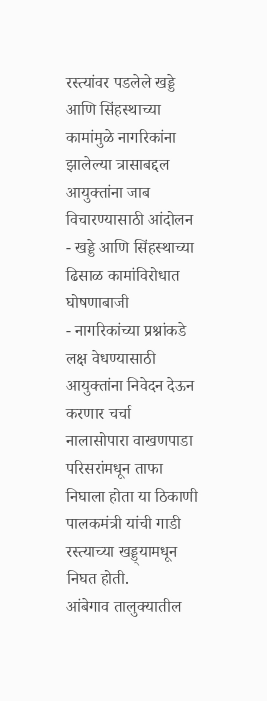रस्त्यांवर पडलेले खड्डे आणि सिंहस्थाच्या कामांमुळे नागरिकांना झालेल्या त्रासाबद्दल आयुक्तांना जाब विचारण्यासाठी आंदोलन
- खड्डे आणि सिंहस्थाच्या ढिसाळ कामांविरोधात घोषणाबाजी
- नागरिकांच्या प्रश्नांकडे लक्ष वेधण्यासाठी आयुक्तांना निवेदन देऊन करणार चर्चा
नालासोपारा वाखणपाडा परिसरांमधून ताफा निघाला होता या ठिकाणी पालकमंत्री यांची गाडी रस्त्याच्या खड्ड्यामधून निघत होती.
आंबेगाव तालुक्यातील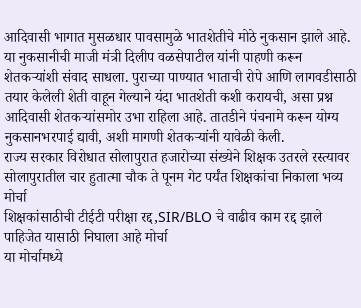आदिवासी भागात मुसळधार पावसामुळे भातशेतीचे मोठे नुकसान झाले आहे. या नुकसानीची माजी मंत्री दिलीप वळसेपाटील यांनी पाहणी करून शेतकऱ्यांशी संवाद साधला. पुराच्या पाण्यात भाताची रोपे आणि लागवडीसाठी तयार केलेली शेती वाहून गेल्याने यंदा भातशेती कशी करायची, असा प्रश्न आदिवासी शेतकऱ्यांसमोर उभा राहिला आहे. तातडीने पंचनामे करून योग्य नुकसानभरपाई द्यावी, अशी मागणी शेतकऱ्यांनी यावेळी केली.
राज्य सरकार विरोधात सोलापुरात हजारोच्या संख्येने शिक्षक उतरले रस्त्यावर
सोलापुरातील चार हुतात्मा चौक ते पूनम गेट पर्यंत शिक्षकांचा निकाला भव्य मोर्चा
शिक्षकांसाठीची टीईटी परीक्षा रद्द,SIR/BLO चे वाढीव काम रद्द झाले पाहिजेत यासाठी निघाला आहे मोर्चा
या मोर्चामध्ये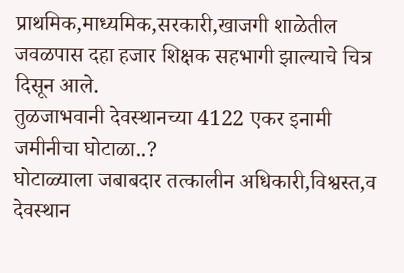प्राथमिक,माध्यमिक,सरकारी,खाजगी शाळेतील जवळपास दहा हजार शिक्षक सहभागी झाल्याचे चित्र दिसून आले.
तुळजाभवानी देवस्थानच्या 4122 एकर इनामी जमीनीचा घोटाळा..?
घोटाळ्याला जबाबदार तत्कालीन अधिकारी,विश्वस्त,व देवस्थान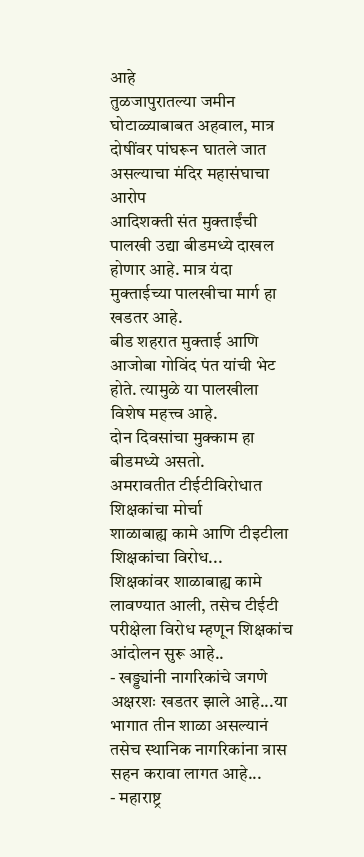आहे
तुळजापुरातल्या जमीन घोटाळ्याबाबत अहवाल, मात्र दोषींवर पांघरून घातले जात असल्याचा मंदिर महासंघाचा आरोप
आदिशक्ती संत मुक्ताईंची पालखी उद्या बीडमध्ये दाखल होणार आहे. मात्र यंदा मुक्ताईच्या पालखीचा मार्ग हा खडतर आहे.
बीड शहरात मुक्ताई आणि आजोबा गोविंद पंत यांची भेट होते. त्यामुळे या पालखीला विशेष महत्त्व आहे.
दोन दिवसांचा मुक्काम हा बीडमध्ये असतो.
अमरावतीत टीईटीविरोधात शिक्षकांचा मोर्चा
शाळाबाह्य कामे आणि टीइटीला शिक्षकांचा विरोध...
शिक्षकांवर शाळाबाह्य कामे लावण्यात आली, तसेच टीईटी परीक्षेला विरोध म्हणून शिक्षकांच आंदोलन सुरू आहे..
- खड्ड्यांनी नागरिकांचे जगणे अक्षरशः खडतर झाले आहे...या भागात तीन शाळा असल्यानं तसेच स्थानिक नागरिकांना त्रास सहन करावा लागत आहे...
- महाराष्ट्र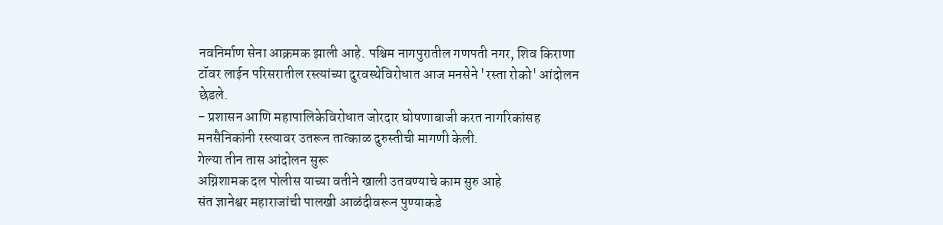नवनिर्माण सेना आक्रमक झाली आहे. पश्चिम नागपुरातील गणपती नगर, शिव किराणा टॉवर लाईन परिसरातील रस्त्यांच्या दुरवस्थेविरोधात आज मनसेने 'रस्ता रोको' आंदोलन छेडले.
- प्रशासन आणि महापालिकेविरोधात जोरदार घोषणाबाजी करत नागरिकांसह मनसैनिकांनी रस्त्यावर उतरून तात्काळ दुरुस्तीची मागणी केली.
गेल्या तीन तास आंदोलन सुरू
अग्निशामक दल पोलीस याच्या वतीने खाली उतवण्याचे काम सुरु आहे
संत ज्ञानेश्वर महाराजांची पालखी आळंदीवरून पुण्याकडे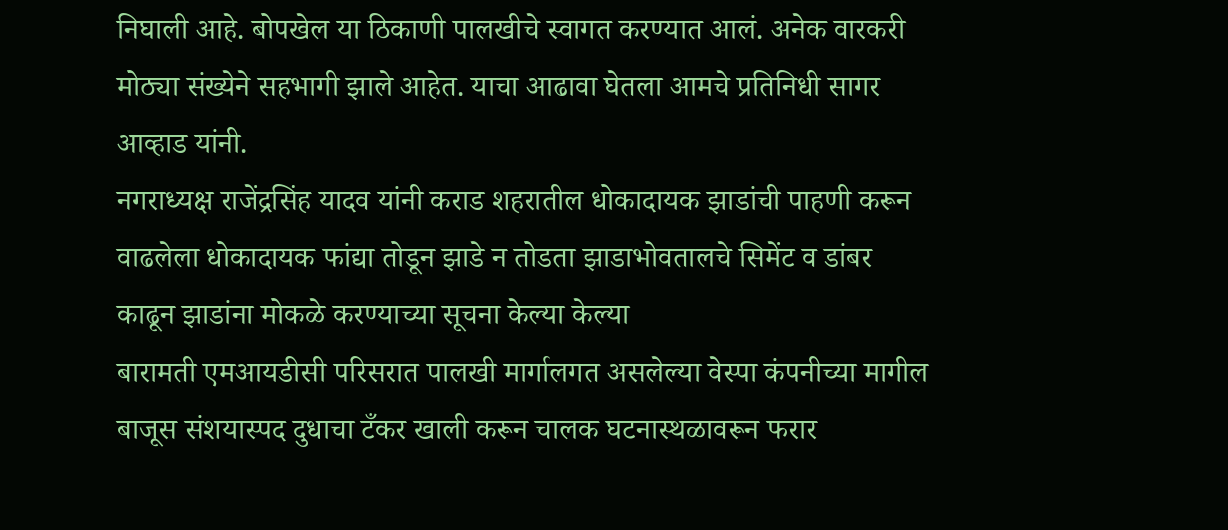निघाली आहे. बोपखेल या ठिकाणी पालखीचे स्वागत करण्यात आलं. अनेक वारकरी मोठ्या संख्येने सहभागी झाले आहेत. याचा आढावा घेतला आमचे प्रतिनिधी सागर आव्हाड यांनी.
नगराध्यक्ष राजेंद्रसिंह यादव यांनी कराड शहरातील धोकादायक झाडांची पाहणी करून वाढलेला धोकादायक फांद्या तोडून झाडे न तोडता झाडाभोवतालचे सिमेंट व डांबर काढून झाडांना मोकळे करण्याच्या सूचना केल्या केल्या
बारामती एमआयडीसी परिसरात पालखी मार्गालगत असलेल्या वेस्पा कंपनीच्या मागील बाजूस संशयास्पद दुधाचा टँकर खाली करून चालक घटनास्थळावरून फरार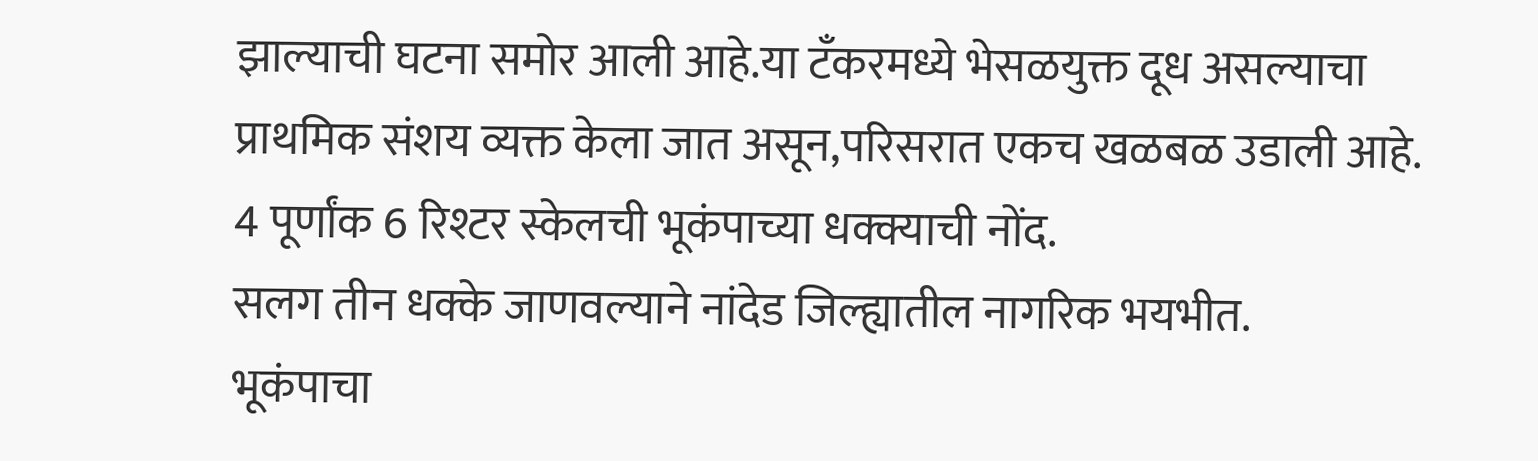झाल्याची घटना समोर आली आहे.या टँकरमध्ये भेसळयुक्त दूध असल्याचा प्राथमिक संशय व्यक्त केला जात असून,परिसरात एकच खळबळ उडाली आहे.
4 पूर्णांक 6 रिश्टर स्केलची भूकंपाच्या धक्क्याची नोंद.
सलग तीन धक्के जाणवल्याने नांदेड जिल्ह्यातील नागरिक भयभीत.
भूकंपाचा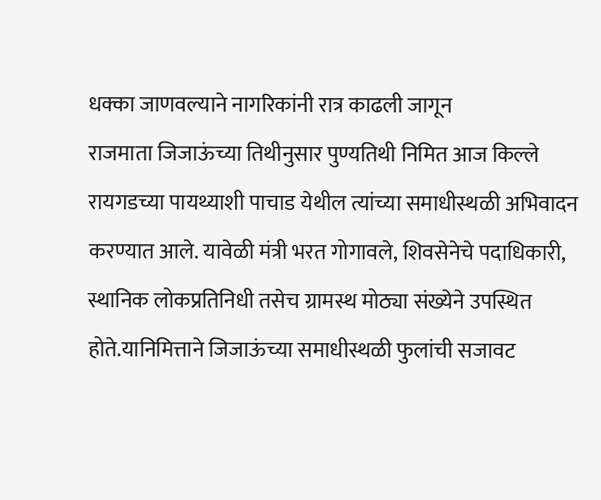धक्का जाणवल्याने नागरिकांनी रात्र काढली जागून
राजमाता जिजाऊंच्या तिथीनुसार पुण्यतिथी निमित आज किल्ले रायगडच्या पायथ्याशी पाचाड येथील त्यांच्या समाधीस्थळी अभिवादन करण्यात आले. यावेळी मंत्री भरत गोगावले, शिवसेनेचे पदाधिकारी, स्थानिक लोकप्रतिनिधी तसेच ग्रामस्थ मोठ्या संख्येने उपस्थित होते.यानिमित्ताने जिजाऊंच्या समाधीस्थळी फुलांची सजावट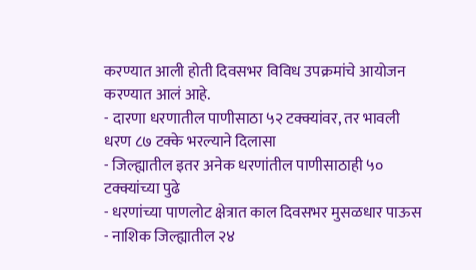करण्यात आली होती दिवसभर विविध उपक्रमांचे आयोजन करण्यात आलं आहे.
- दारणा धरणातील पाणीसाठा ५२ टक्क्यांवर, तर भावली धरण ८७ टक्के भरल्याने दिलासा
- जिल्ह्यातील इतर अनेक धरणांतील पाणीसाठाही ५० टक्क्यांच्या पुढे
- धरणांच्या पाणलोट क्षेत्रात काल दिवसभर मुसळधार पाऊस
- नाशिक जिल्ह्यातील २४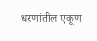धरणांतील एकूण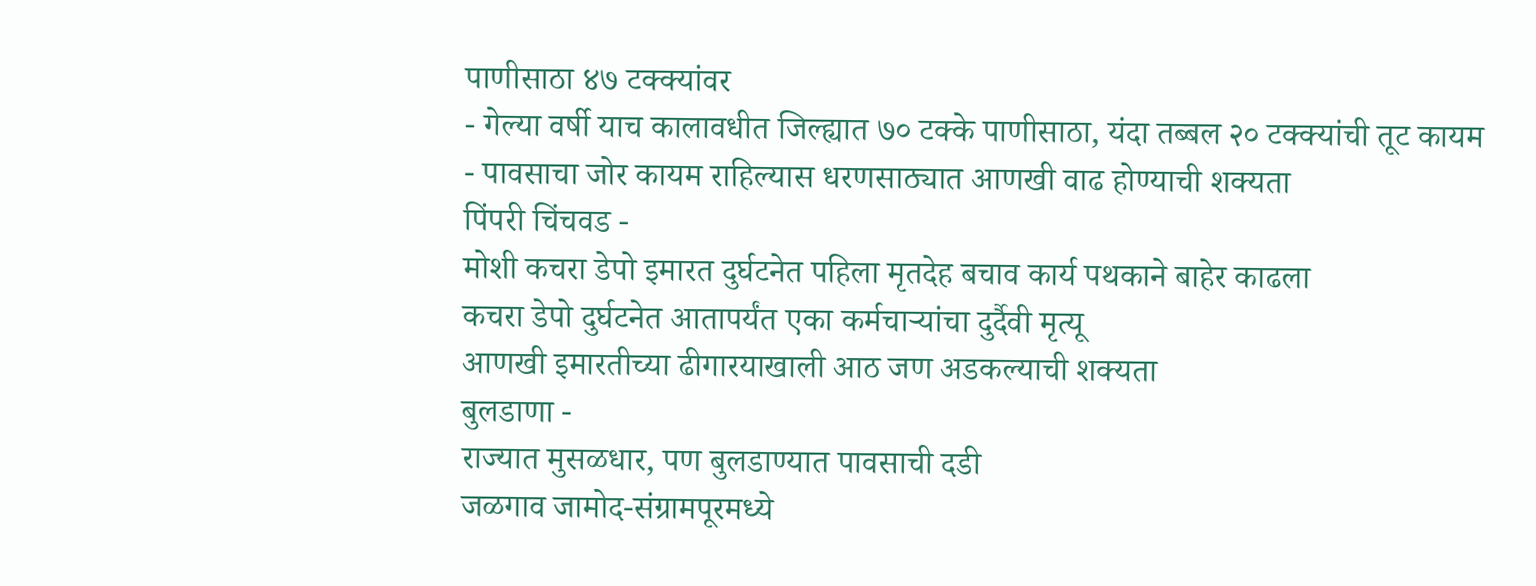पाणीसाठा ४७ टक्क्यांवर
- गेल्या वर्षी याच कालावधीत जिल्ह्यात ७० टक्के पाणीसाठा, यंदा तब्बल २० टक्क्यांची तूट कायम
- पावसाचा जोर कायम राहिल्यास धरणसाठ्यात आणखी वाढ होण्याची शक्यता
पिंपरी चिंचवड -
मोशी कचरा डेपो इमारत दुर्घटनेत पहिला मृतदेह बचाव कार्य पथकाने बाहेर काढला
कचरा डेपो दुर्घटनेत आतापर्यंत एका कर्मचाऱ्यांचा दुर्दैवी मृत्यू
आणखी इमारतीच्या ढीगारयाखाली आठ जण अडकल्याची शक्यता
बुलडाणा -
राज्यात मुसळधार, पण बुलडाण्यात पावसाची दडी
जळगाव जामोद-संग्रामपूरमध्ये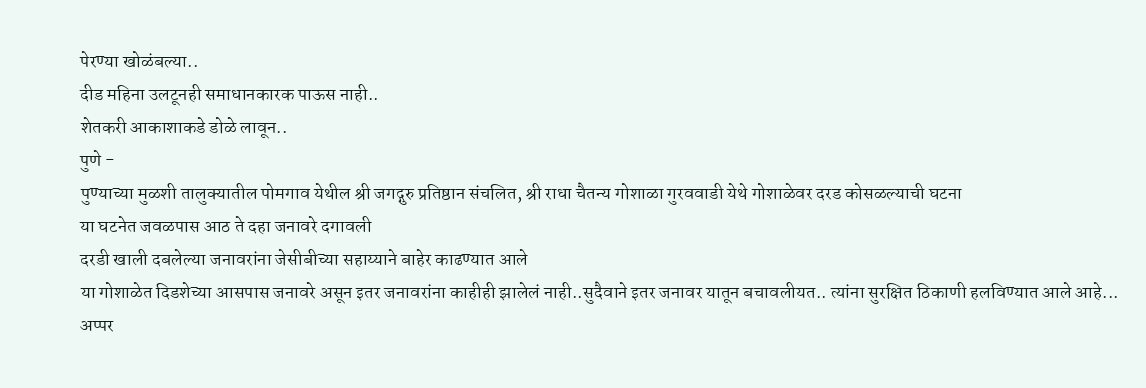पेरण्या खोळंबल्या..
दीड महिना उलटूनही समाधानकारक पाऊस नाही..
शेतकरी आकाशाकडे डोळे लावून..
पुणे -
पुण्याच्या मुळशी तालुक्यातील पोमगाव येथील श्री जगद्गुरु प्रतिष्ठान संचलित, श्री राधा चैतन्य गोशाळा गुरववाडी येथे गोशाळेवर दरड कोसळल्याची घटना
या घटनेत जवळपास आठ ते दहा जनावरे दगावली
दरडी खाली दबलेल्या जनावरांना जेसीबीच्या सहाय्याने बाहेर काढण्यात आले
या गोशाळेत दिडशेच्या आसपास जनावरे असून इतर जनावरांना काहीही झालेलं नाही..सुदैवाने इतर जनावर यातून बचावलीयत.. त्यांना सुरक्षित ठिकाणी हलविण्यात आले आहे...
अप्पर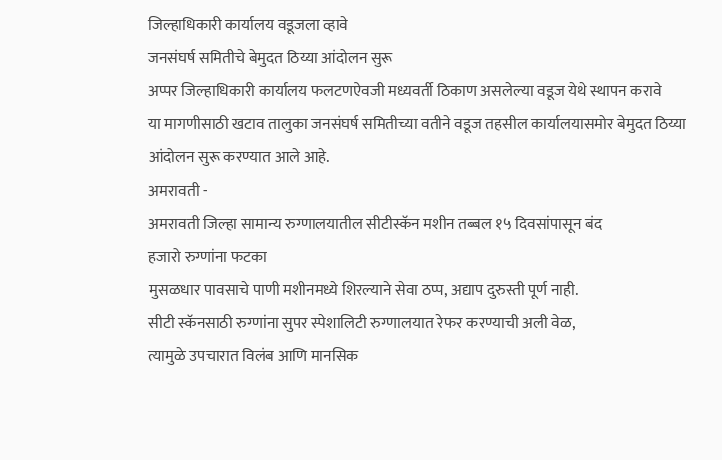जिल्हाधिकारी कार्यालय वडूजला व्हावे
जनसंघर्ष समितीचे बेमुदत ठिय्या आंदोलन सुरू
अप्पर जिल्हाधिकारी कार्यालय फलटणऐवजी मध्यवर्ती ठिकाण असलेल्या वडूज येथे स्थापन करावे
या मागणीसाठी खटाव तालुका जनसंघर्ष समितीच्या वतीने वडूज तहसील कार्यालयासमोर बेमुदत ठिय्या आंदोलन सुरू करण्यात आले आहे.
अमरावती -
अमरावती जिल्हा सामान्य रुग्णालयातील सीटीस्कॅन मशीन तब्बल १५ दिवसांपासून बंद
हजारो रुग्णांना फटका
मुसळधार पावसाचे पाणी मशीनमध्ये शिरल्याने सेवा ठप्प, अद्याप दुरुस्ती पूर्ण नाही.
सीटी स्कॅनसाठी रुग्णांना सुपर स्पेशालिटी रुग्णालयात रेफर करण्याची अली वेळ,
त्यामुळे उपचारात विलंब आणि मानसिक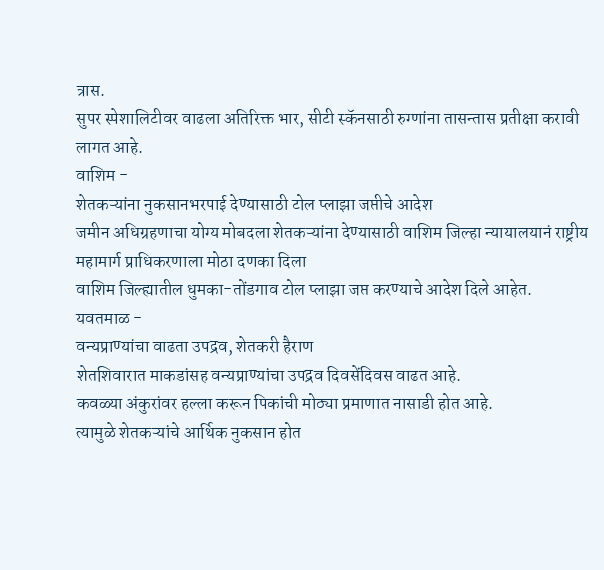त्रास.
सुपर स्पेशालिटीवर वाढला अतिरिक्त भार, सीटी स्कॅनसाठी रुग्णांना तासन्तास प्रतीक्षा करावी लागत आहे.
वाशिम -
शेतकऱ्यांना नुकसानभरपाई देण्यासाठी टोल प्लाझा जप्तीचे आदेश
जमीन अधिग्रहणाचा योग्य मोबदला शेतकऱ्यांना देण्यासाठी वाशिम जिल्हा न्यायालयानं राष्ट्रीय महामार्ग प्राधिकरणाला मोठा दणका दिला
वाशिम जिल्ह्यातील धुमका-तोंडगाव टोल प्लाझा जप्त करण्याचे आदेश दिले आहेत.
यवतमाळ -
वन्यप्राण्यांचा वाढता उपद्रव, शेतकरी हैराण
शेतशिवारात माकडांसह वन्यप्राण्यांचा उपद्रव दिवसेंदिवस वाढत आहे.
कवळ्या अंकुरांवर हल्ला करून पिकांची मोठ्या प्रमाणात नासाडी होत आहे.
त्यामुळे शेतकऱ्यांचे आर्थिक नुकसान होत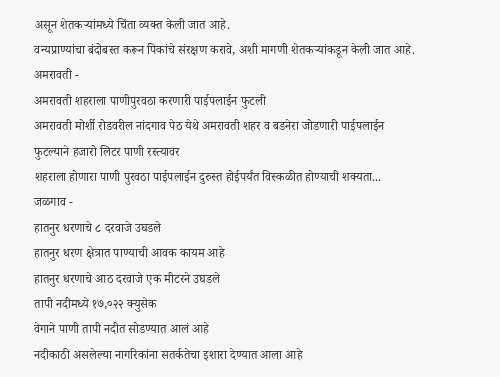असून शेतकऱ्यांमध्ये चिंता व्यक्त केली जात आहे.
वन्यप्राण्यांचा बंदोबस्त करून पिकांचे संरक्षण करावे, अशी मागणी शेतकऱ्यांकडून केली जात आहे.
अमरावती -
अमरावती शहराला पाणीपुरवठा करणारी पाईपलाईन फुटली
अमरावती मोर्शी रोडवरील नांदगाव पेठ येथे अमरावती शहर व बडनेरा जोडणारी पाईपलाईन फुटल्याने हजारो लिटर पाणी रस्त्यावर
शहराला होणारा पाणी पुरवठा पाईपलाईन दुरुस्त होईपर्यंत विस्कळीत होण्याची शक्यता...
जळगाव -
हातनुर धरणाचे ८ दरवाजे उघडले
हातनुर धरण क्षेत्रात पाण्याची आवक कायम आहे
हातनुर धरणाचे आठ दरवाजे एक मीटरने उघडले
तापी नदीमध्ये १७,०२२ क्युसेक
वेगाने पाणी तापी नदीत सोडण्यात आलं आहे
नदीकाठी असलेल्या नागरिकांना सतर्कतेचा इशारा देण्यात आला आहे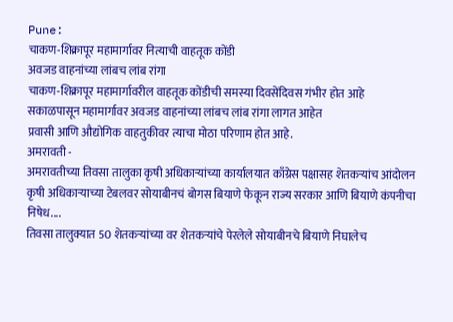Pune:
चाकण-शिक्रापूर महामार्गावर नित्याची वाहतूक कोंडी
अवजड वाहनांच्या लांबच लांब रांगा
चाकण-शिक्रापूर महामार्गावरील वाहतूक कोंडीची समस्या दिवसेंदिवस गंभीर होत आहे
सकाळपासून महामार्गावर अवजड वाहनांच्या लांबच लांब रांगा लागत आहेत
प्रवासी आणि औद्योगिक वाहतुकीवर त्याचा मोठा परिणाम होत आहे.
अमरावती -
अमरावतीच्या तिवसा तालुका कृषी अधिकाऱ्यांच्या कार्यालयात काँग्रेस पक्षासह शेतकऱ्यांच आंदोलन
कृषी अधिकाऱ्याच्या टेबलवर सोयाबीनचं बोगस बियाणे फेकून राज्य सरकार आणि बियाणे कंपनीचा निषेध....
तिवसा तालुक्यात 50 शेतकऱ्यांच्या वर शेतकऱ्यांचे पेरलेले सोयाबीनचे बियाणे निघालेच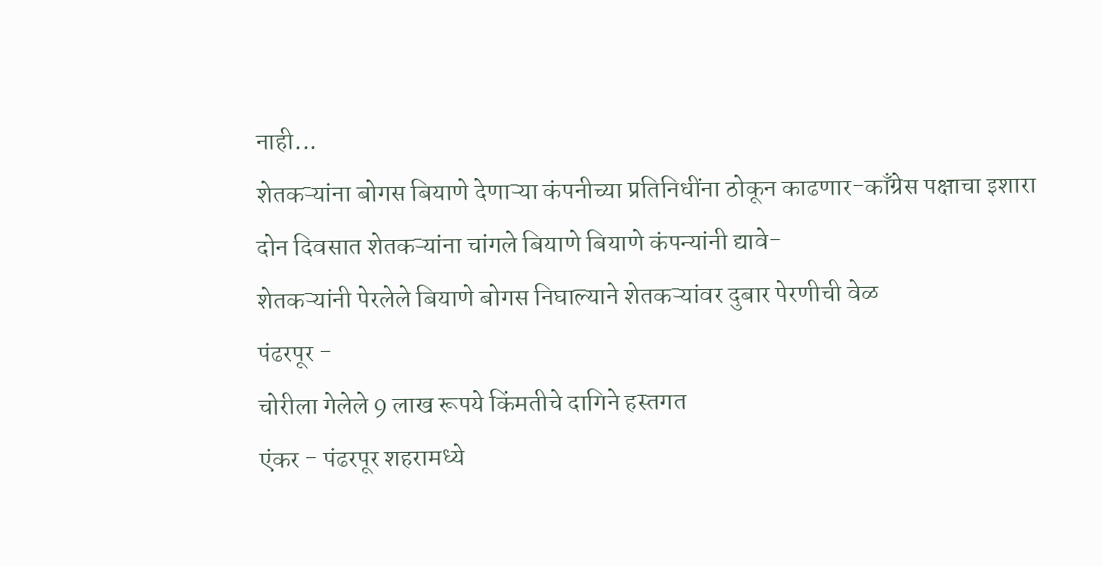नाही...
शेतकऱ्यांना बोगस बियाणे देणाऱ्या कंपनीच्या प्रतिनिधींना ठोकून काढणार-काँग्रेस पक्षाचा इशारा
दोन दिवसात शेतकऱ्यांना चांगले बियाणे बियाणे कंपन्यांनी द्यावे-
शेतकऱ्यांनी पेरलेले बियाणे बोगस निघाल्याने शेतकऱ्यांवर दुबार पेरणीची वेळ
पंढरपूर -
चोरीला गेलेले 9 लाख रूपये किंमतीचे दागिने हस्तगत
एंकर - पंढरपूर शहरामध्ये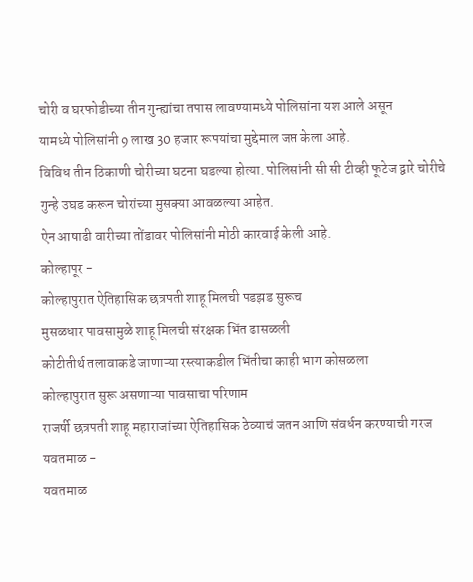चोरी व घरफोडीच्या तीन गुन्ह्यांचा तपास लावण्यामध्ये पोलिसांना यश आले असून
यामध्ये पोलिसांनी 9 लाख 30 हजार रूपयांचा मुद्देमाल जप्त केला आहे.
विविध तीन ठिकाणी चोरीच्या घटना घडल्या होत्या. पोलिसांनी सी सी टीव्ही फूटेज द्वारे चोरीचे गुन्हे उघड करून चोरांच्या मुसक्या आवळल्या आहेत.
ऐन आषाढी वारीच्या तोंडावर पोलिसांनी मोठी कारवाई केली आहे.
कोल्हापूर -
कोल्हापुरात ऐतिहासिक छत्रपती शाहू मिलची पडझड सुरूच
मुसळधार पावसामुळे शाहू मिलची संरक्षक भिंत ढासळली
कोटीतीर्थ तलावाकडे जाणाऱ्या रस्त्याकडील भिंतीचा काही भाग कोसळला
कोल्हापुरात सुरू असणाऱ्या पावसाचा परिणाम
राजर्षी छत्रपती शाहू महाराजांच्या ऐतिहासिक ठेव्याचं जतन आणि संवर्धन करण्याची गरज
यवतमाळ -
यवतमाळ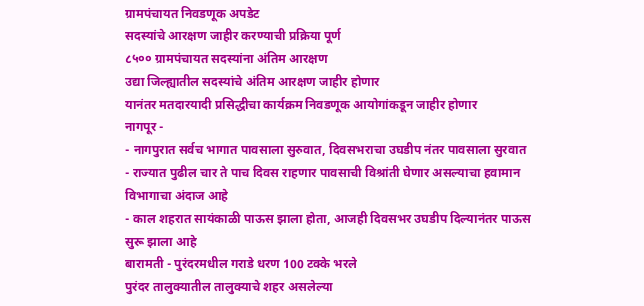ग्रामपंचायत निवडणूक अपडेट
सदस्यांचे आरक्षण जाहीर करण्याची प्रक्रिया पूर्ण
८५०० ग्रामपंचायत सदस्यांना अंतिम आरक्षण
उद्या जिल्ह्यातील सदस्यांचे अंतिम आरक्षण जाहीर होणार
यानंतर मतदारयादी प्रसिद्धीचा कार्यक्रम निवडणूक आयोगांकडून जाहीर होणार
नागपूर -
- नागपुरात सर्वच भागात पावसाला सुरुवात, दिवसभराचा उघडीप नंतर पावसाला सुरवात
- राज्यात पुढील चार ते पाच दिवस राहणार पावसाची विश्रांती घेणार असल्याचा हवामान विभागाचा अंदाज आहे
- काल शहरात सायंकाळी पाऊस झाला होता, आजही दिवसभर उघडीप दिल्यानंतर पाऊस सुरू झाला आहे
बारामती - पुरंदरमधील गराडे धरण 100 टक्के भरले
पुरंदर तालुक्यातील तालुक्याचे शहर असलेल्या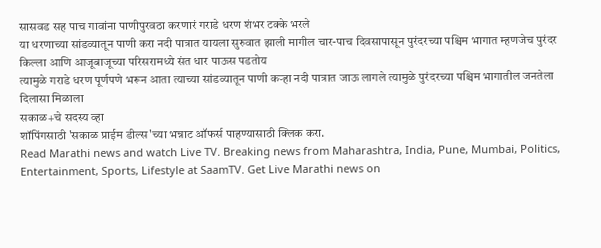सासवड सह पाच गावांना पाणीपुरवठा करणारं गराडे धरण शंभर टक्के भरले
या धरणाच्या सांडव्यातून पाणी करा नदी पात्रात यायला सुरुवात झाली मागील चार-पाच दिवसापासून पुरंदरच्या पश्चिम भागात म्हणजेच पुरंदर किल्ला आणि आजूबाजूच्या परिसरामध्ये संत धार पाऊस पडतोय
त्यामुळे गराडे धरण पूर्णपणे भरून आता त्याच्या सांडव्यातून पाणी कऱ्हा नदी पात्रात जाऊ लागले त्यामुळे पुरंदरच्या पश्चिम भागातील जनतेला दिलासा मिळाला
सकाळ+चे सदस्य व्हा
शॉपिंगसाठी 'सकाळ प्राईम डील्स'च्या भन्नाट ऑफर्स पाहण्यासाठी क्लिक करा.
Read Marathi news and watch Live TV. Breaking news from Maharashtra, India, Pune, Mumbai, Politics, Entertainment, Sports, Lifestyle at SaamTV. Get Live Marathi news on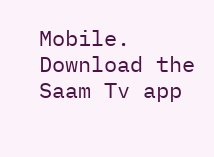Mobile. Download the Saam Tv app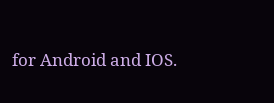for Android and IOS.